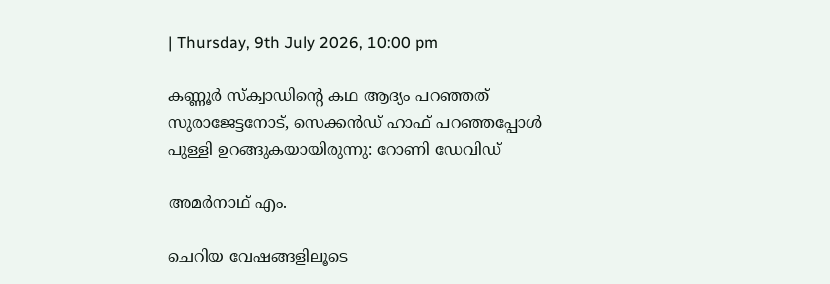| Thursday, 9th July 2026, 10:00 pm

കണ്ണൂര്‍ സ്‌ക്വാഡിന്റെ കഥ ആദ്യം പറഞ്ഞത് സുരാജേട്ടനോട്, സെക്കന്‍ഡ് ഹാഫ് പറഞ്ഞപ്പോള്‍ പുള്ളി ഉറങ്ങുകയായിരുന്നു: റോണി ഡേവിഡ്

അമര്‍നാഥ് എം.

ചെറിയ വേഷങ്ങളിലൂടെ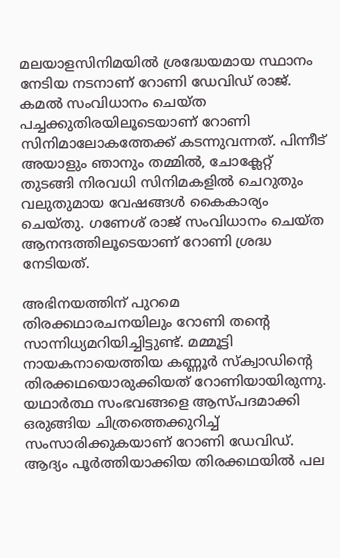മലയാളസിനിമയില്‍ ശ്രദ്ധേയമായ സ്ഥാനം നേടിയ നടനാണ് റോണി ഡേവിഡ് രാജ്. കമല്‍ സംവിധാനം ചെയ്ത പച്ചക്കുതിരയിലൂടെയാണ് റോണി സിനിമാലോകത്തേക്ക് കടന്നുവന്നത്. പിന്നീട് അയാളും ഞാനും തമ്മില്‍, ചോക്ലേറ്റ് തുടങ്ങി നിരവധി സിനിമകളില്‍ ചെറുതും വലുതുമായ വേഷങ്ങള്‍ കൈകാര്യം ചെയ്തു. ഗണേശ് രാജ് സംവിധാനം ചെയ്ത ആനന്ദത്തിലൂടെയാണ് റോണി ശ്രദ്ധ നേടിയത്.

അഭിനയത്തിന് പുറമെ തിരക്കഥാരചനയിലും റോണി തന്റെ സാന്നിധ്യമറിയിച്ചിട്ടുണ്ട്. മമ്മൂട്ടി നായകനായെത്തിയ കണ്ണൂര്‍ സ്‌ക്വാഡിന്റെ തിരക്കഥയൊരുക്കിയത് റോണിയായിരുന്നു. യഥാര്‍ത്ഥ സംഭവങ്ങളെ ആസ്പദമാക്കി ഒരുങ്ങിയ ചിത്രത്തെക്കുറിച്ച് സംസാരിക്കുകയാണ് റോണി ഡേവിഡ്. ആദ്യം പൂര്‍ത്തിയാക്കിയ തിരക്കഥയില്‍ പല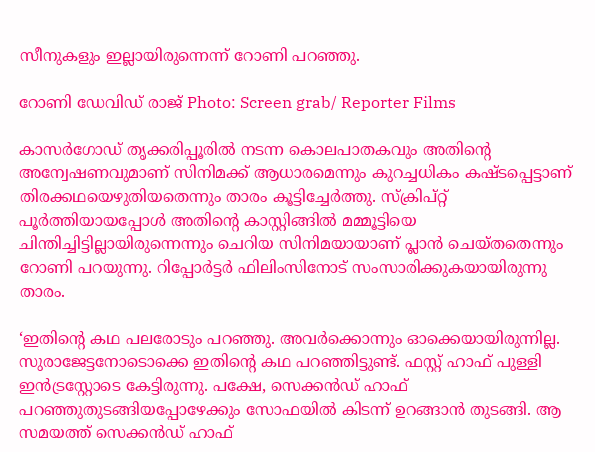സീനുകളും ഇല്ലായിരുന്നെന്ന് റോണി പറഞ്ഞു.

റോണി ഡേവിഡ് രാജ് Photo: Screen grab/ Reporter Films

കാസര്‍ഗോഡ് തൃക്കരിപ്പൂരില്‍ നടന്ന കൊലപാതകവും അതിന്റെ അന്വേഷണവുമാണ് സിനിമക്ക് ആധാരമെന്നും കുറച്ചധികം കഷ്ടപ്പെട്ടാണ് തിരക്കഥയെഴുതിയതെന്നും താരം കൂട്ടിച്ചേര്‍ത്തു. സ്‌ക്രിപ്റ്റ് പൂര്‍ത്തിയായപ്പോള്‍ അതിന്റെ കാസ്റ്റിങ്ങില്‍ മമ്മൂട്ടിയെ ചിന്തിച്ചിട്ടില്ലായിരുന്നെന്നും ചെറിയ സിനിമയായാണ് പ്ലാന്‍ ചെയ്തതെന്നും റോണി പറയുന്നു. റിപ്പോര്‍ട്ടര്‍ ഫിലിംസിനോട് സംസാരിക്കുകയായിരുന്നു താരം.

‘ഇതിന്റെ കഥ പലരോടും പറഞ്ഞു. അവര്‍ക്കൊന്നും ഓക്കെയായിരുന്നില്ല. സുരാജേട്ടനോടൊക്കെ ഇതിന്റെ കഥ പറഞ്ഞിട്ടുണ്ട്. ഫസ്റ്റ് ഹാഫ് പുള്ളി ഇന്‍ട്രസ്റ്റോടെ കേട്ടിരുന്നു. പക്ഷേ, സെക്കന്‍ഡ് ഹാഫ് പറഞ്ഞുതുടങ്ങിയപ്പോഴേക്കും സോഫയില്‍ കിടന്ന് ഉറങ്ങാന്‍ തുടങ്ങി. ആ സമയത്ത് സെക്കന്‍ഡ് ഹാഫ്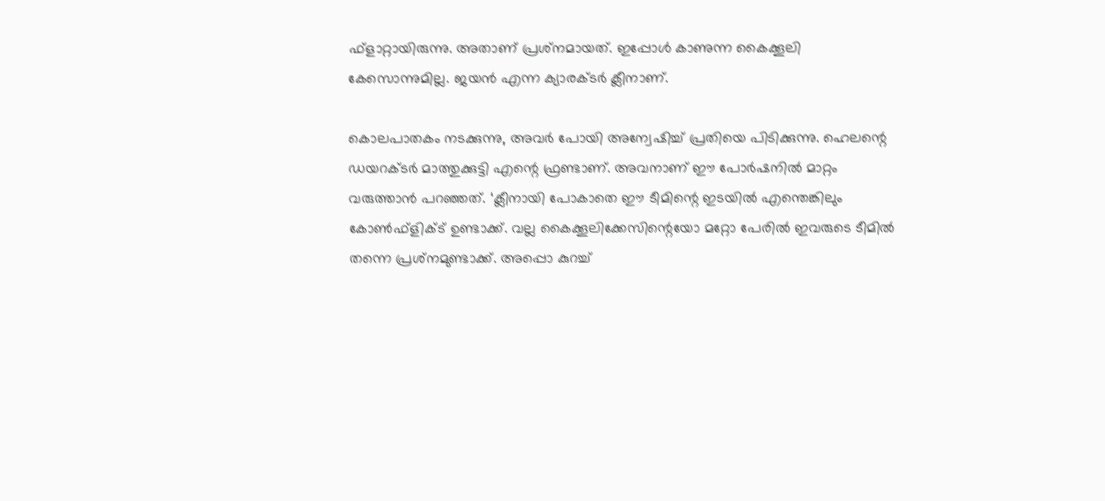ഫ്‌ളാറ്റായിരുന്നു. അതാണ് പ്രശ്‌നമായത്. ഇപ്പോള്‍ കാണുന്ന കൈക്കൂലി കേസൊന്നുമില്ല. ജയന്‍ എന്ന ക്യാരക്ടര്‍ ക്ലീനാണ്.

കൊലപാതകം നടക്കുന്നു, അവര്‍ പോയി അന്വേഷിച്ച് പ്രതിയെ പിടിക്കുന്നു. ഹെലന്റെ ഡയറക്ടര്‍ മാത്തുക്കുട്ടി എന്റെ ഫ്രണ്ടാണ്. അവനാണ് ഈ പോര്‍ഷനില്‍ മാറ്റം വരുത്താന്‍ പറഞ്ഞത്. ‘ക്ലീനായി പോകാതെ ഈ ടീമിന്റെ ഇടയില്‍ എന്തെങ്കിലും കോണ്‍ഫ്‌ളിക്ട് ഉണ്ടാക്ക്. വല്ല കൈക്കൂലിക്കേസിന്റെയോ മറ്റോ പേരില്‍ ഇവരുടെ ടീമില്‍ തന്നെ പ്രശ്‌നമുണ്ടാക്ക്. അപ്പൊ കുറച്ച്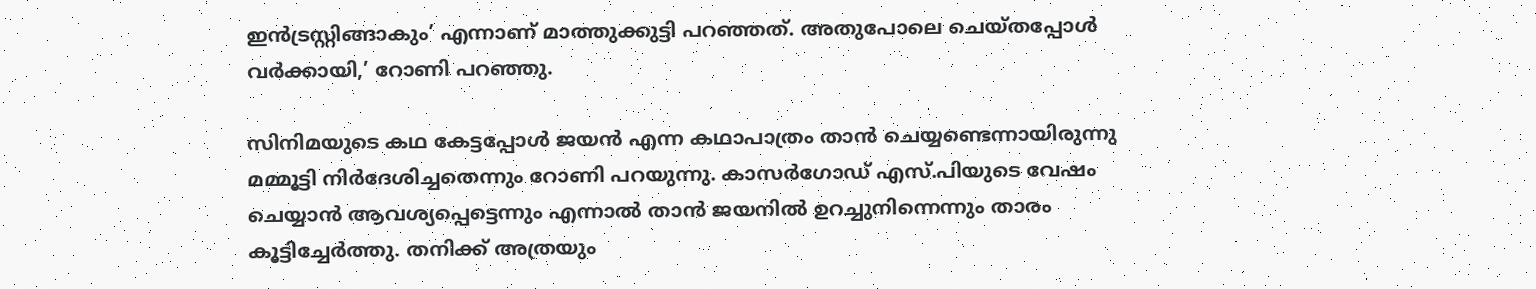ഇന്‍ട്രസ്റ്റിങ്ങാകും’ എന്നാണ് മാത്തുക്കുട്ടി പറഞ്ഞത്. അതുപോലെ ചെയ്തപ്പോള്‍ വര്‍ക്കായി,’ റോണി പറഞ്ഞു.

സിനിമയുടെ കഥ കേട്ടപ്പോള്‍ ജയന്‍ എന്ന കഥാപാത്രം താന്‍ ചെയ്യണ്ടെന്നായിരുന്നു മമ്മൂട്ടി നിര്‍ദേശിച്ചതെന്നും റോണി പറയുന്നു. കാസര്‍ഗോഡ് എസ്.പിയുടെ വേഷം ചെയ്യാന്‍ ആവശ്യപ്പെട്ടെന്നും എന്നാല്‍ താന്‍ ജയനില്‍ ഉറച്ചുനിന്നെന്നും താരം കൂട്ടിച്ചേര്‍ത്തു. തനിക്ക് അത്രയും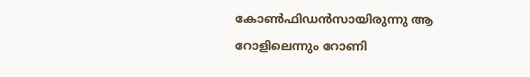കോണ്‍ഫിഡന്‍സായിരുന്നു ആ റോളിലെന്നും റോണി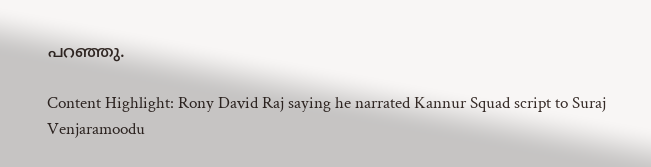പറഞ്ഞു.

Content Highlight: Rony David Raj saying he narrated Kannur Squad script to Suraj Venjaramoodu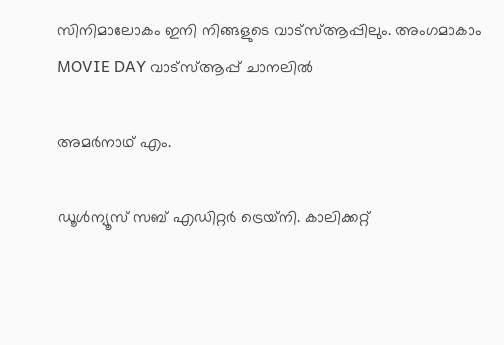സിനിമാലോകം ഇനി നിങ്ങളുടെ വാട്സ്ആപ്പിലും. അംഗമാകാം MOVIE DAY വാട്സ്ആപ്പ് ചാനലിൽ

അമര്‍നാഥ് എം.

ഡൂള്‍ന്യൂസ് സബ് എഡിറ്റര്‍ ട്രെയ്‌നി. കാലിക്കറ്റ്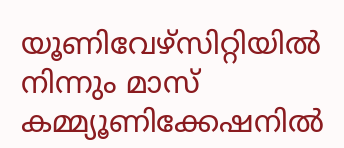യൂണിവേഴ്‌സിറ്റിയില്‍ നിന്നും മാസ് കമ്മ്യൂണിക്കേഷനില്‍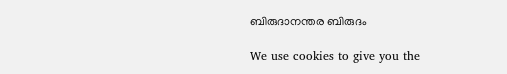ബിരുദാനന്തര ബിരുദം

We use cookies to give you the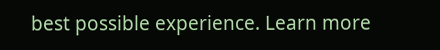best possible experience. Learn more